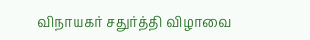விநாயகர் சதுர்த்தி விழாவை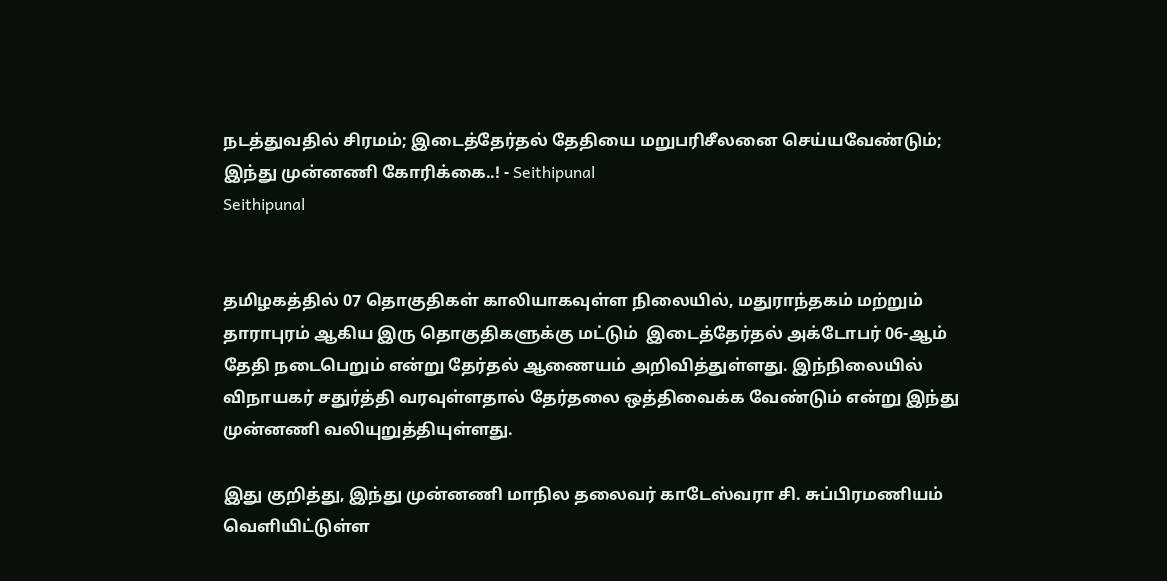நடத்துவதில் சிரமம்; இடைத்தேர்தல் தேதியை மறுபரிசீலனை செய்யவேண்டும்; இந்து முன்னணி கோரிக்கை..! - Seithipunal
Seithipunal


தமிழகத்தில் 07 தொகுதிகள் காலியாகவுள்ள நிலையில், மதுராந்தகம் மற்றும் தாராபுரம் ஆகிய இரு தொகுதிகளுக்கு மட்டும்  இடைத்தேர்தல் அக்டோபர் 06-ஆம் தேதி நடைபெறும் என்று தேர்தல் ஆணையம் அறிவித்துள்ளது. இந்நிலையில் விநாயகர் சதுர்த்தி வரவுள்ளதால் தேர்தலை ஒத்திவைக்க வேண்டும் என்று இந்து முன்னணி வலியுறுத்தியுள்ளது.

இது குறித்து, இந்து முன்னணி மாநில தலைவர் காடேஸ்வரா சி. சுப்பிரமணியம் வெளியிட்டுள்ள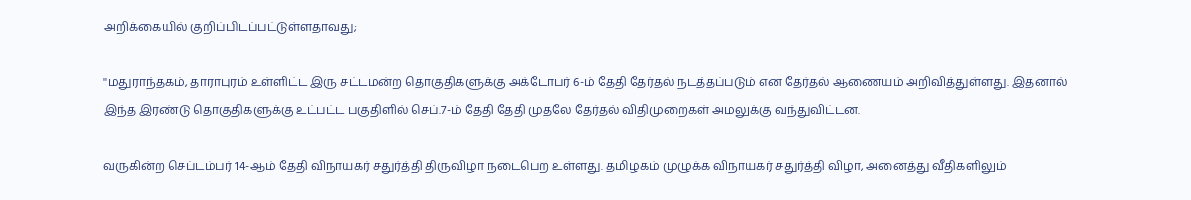அறிக்கையில் குறிப்பிடப்பட்டுள்ளதாவது;

''மதுராந்தகம், தாராபுரம் உள்ளிட்ட இரு சட்டமன்ற தொகுதிகளுக்கு அக்டோபர் 6-ம் தேதி தேர்தல் நடத்தப்படும் என தேர்தல் ஆணையம் அறிவித்துள்ளது. இதனால் இந்த இரண்டு தொகுதிகளுக்கு உட்பட்ட பகுதிளில் செப்.7-ம் தேதி தேதி முதலே தேர்தல் விதிமுறைகள் அமலுக்கு வந்துவிட்டன.

வருகின்ற செப்டம்பர் 14-ஆம் தேதி விநாயகர் சதுர்த்தி திருவிழா நடைபெற உள்ளது. தமிழகம் முழுக்க விநாயகர் சதுர்த்தி விழா, அனைத்து வீதிகளிலும்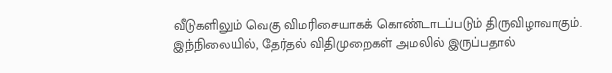வீடுகளிலும் வெகு விமரிசையாகக் கொண்டாடப்படும் திருவிழாவாகும். இந்நிலையில், தேர்தல் விதிமுறைகள் அமலில் இருப்பதால்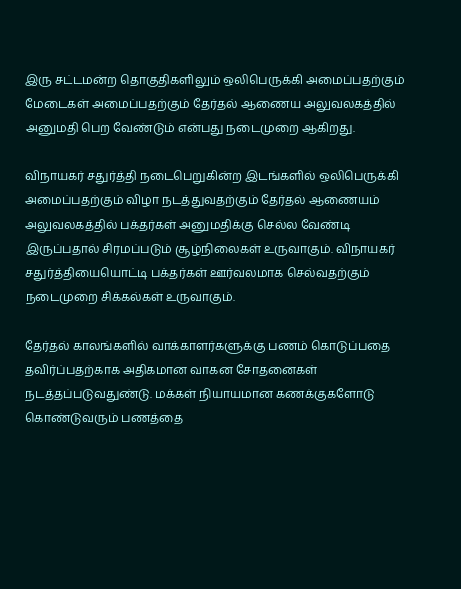இரு சட்டமன்ற தொகுதிகளிலும் ஒலிபெருக்கி அமைப்பதற்கும் மேடைகள் அமைப்பதற்கும் தேர்தல் ஆணைய அலுவலகத்தில் அனுமதி பெற வேண்டும் என்பது நடைமுறை ஆகிறது.

விநாயகர் சதுர்த்தி நடைபெறுகின்ற இடங்களில் ஒலிபெருக்கி அமைப்பதற்கும் விழா நடத்துவதற்கும் தேர்தல் ஆணையம் அலுவலகத்தில் பக்தர்கள் அனுமதிக்கு செல்ல வேண்டி இருப்பதால் சிரமப்படும் சூழ்நிலைகள் உருவாகும். விநாயகர் சதுர்த்தியையொட்டி பக்தர்கள் ஊர்வலமாக செல்வதற்கும் நடைமுறை சிக்கல்கள் உருவாகும்.

தேர்தல் காலங்களில் வாக்காளர்களுக்கு பணம் கொடுப்பதை தவிர்ப்பதற்காக அதிகமான வாகன சோதனைகள் நடத்தப்படுவதுண்டு. மக்கள் நியாயமான கணக்குகளோடு கொண்டுவரும் பணத்தை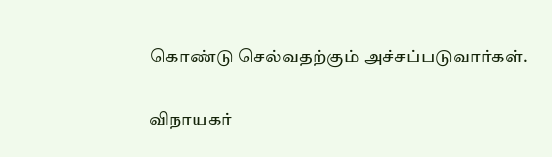கொண்டு செல்வதற்கும் அச்சப்படுவார்கள்.

விநாயகர்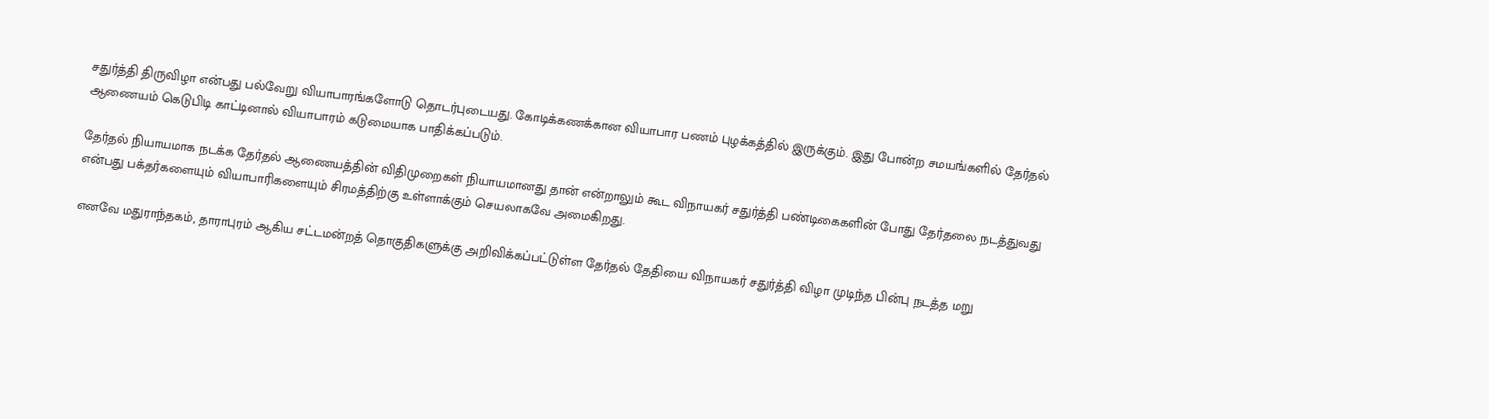சதுர்த்தி திருவிழா என்பது பல்வேறு வியாபாரங்களோடு தொடர்புடையது. கோடிக்கணக்கான வியாபார பணம் புழக்கத்தில் இருக்கும். இது போன்ற சமயங்களில் தேர்தல் ஆணையம் கெடுபிடி காட்டினால் வியாபாரம் கடுமையாக பாதிக்கப்படும்.

தேர்தல் நியாயமாக நடக்க தேர்தல் ஆணையத்தின் விதிமுறைகள் நியாயமானது தான் என்றாலும் கூட விநாயகர் சதுர்த்தி பண்டிகைகளின் போது தேர்தலை நடத்துவது என்பது பக்தர்களையும் வியாபாரிகளையும் சிரமத்திற்கு உள்ளாக்கும் செயலாகவே அமைகிறது.

எனவே மதுராந்தகம், தாராபுரம் ஆகிய சட்டமன்றத் தொகுதிகளுக்கு அறிவிக்கப்பட்டுள்ள தேர்தல் தேதியை விநாயகர் சதுர்த்தி விழா முடிந்த பின்பு நடத்த மறு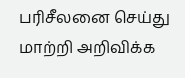பரிசீலனை செய்து மாற்றி அறிவிக்க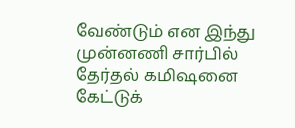வேண்டும் என இந்து முன்னணி சார்பில் தேர்தல் கமிஷனை கேட்டுக்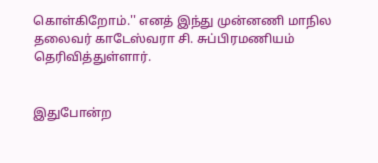கொள்கிறோம்.'' எனத் இந்து முன்னணி மாநில தலைவர் காடேஸ்வரா சி. சுப்பிரமணியம் தெரிவித்துள்ளார்.


இதுபோன்ற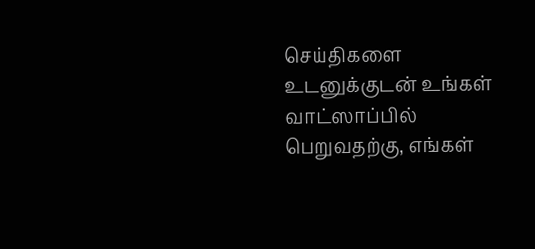செய்திகளை உடனுக்குடன் உங்கள் வாட்ஸாப்பில் பெறுவதற்கு, எங்கள்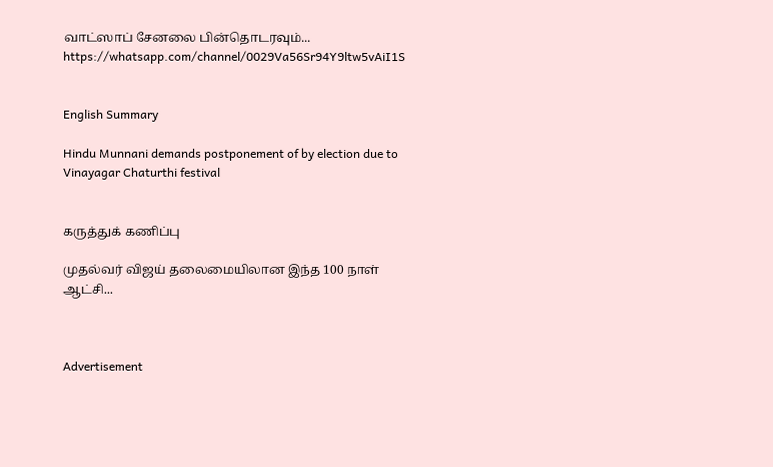வாட்ஸாப் சேனலை பின்தொடரவும்... https://whatsapp.com/channel/0029Va56Sr94Y9ltw5vAiI1S


English Summary

Hindu Munnani demands postponement of by election due to Vinayagar Chaturthi festival


கருத்துக் கணிப்பு

முதல்வர் விஜய் தலைமையிலான இந்த 100 நாள் ஆட்சி...



Advertisement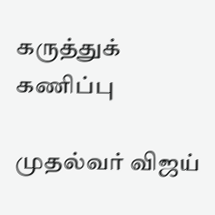கருத்துக் கணிப்பு

முதல்வர் விஜய்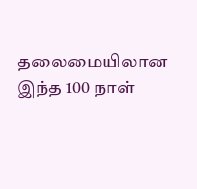தலைமையிலான இந்த 100 நாள்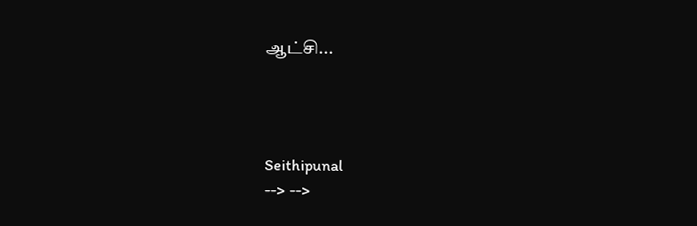ஆட்சி...




Seithipunal
--> -->